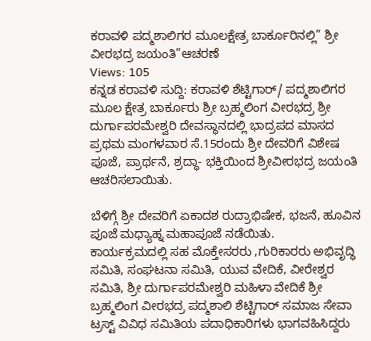ಕರಾವಳಿ ಪದ್ಮಶಾಲಿಗರ ಮೂಲಕ್ಷೇತ್ರ ಬಾರ್ಕೂರಿನಲ್ಲಿ” ಶ್ರೀ ವೀರಭದ್ರ ಜಯಂತಿ”ಆಚರಣೆ
Views: 105
ಕನ್ನಡ ಕರಾವಳಿ ಸುದ್ದಿ: ಕರಾವಳಿ ಶೆಟ್ಟಿಗಾರ್/ ಪದ್ಮಶಾಲಿಗರ ಮೂಲ ಕ್ಷೇತ್ರ ಬಾರ್ಕೂರು ಶ್ರೀ ಬ್ರಹ್ಮಲಿಂಗ ವೀರಭದ್ರ ಶ್ರೀ ದುರ್ಗಾಪರಮೇಶ್ವರಿ ದೇವಸ್ಥಾನದಲ್ಲಿ ಭಾದ್ರಪದ ಮಾಸದ ಪ್ರಥಮ ಮಂಗಳವಾರ ಸೆ.15ರಂದು ಶ್ರೀ ದೇವರಿಗೆ ವಿಶೇಷ ಪೂಜೆ, ಪ್ರಾರ್ಥನೆ, ಶ್ರದ್ಧಾ- ಭಕ್ತಿಯಿಂದ ಶ್ರೀವೀರಭದ್ರ ಜಯಂತಿ ಆಚರಿಸಲಾಯಿತು.

ಬೆಳಿಗ್ಗೆ ಶ್ರೀ ದೇವರಿಗೆ ಏಕಾದಶ ರುದ್ರಾಭಿಷೇಕ, ಭಜನೆ, ಹೂವಿನ ಪೂಜೆ ಮಧ್ಯಾಹ್ನ ಮಹಾಪೂಜೆ ನಡೆಯಿತು.
ಕಾರ್ಯಕ್ರಮದಲ್ಲಿ ಸಹ ಮೊಕ್ತೇಸರರು ,ಗುರಿಕಾರರು ಅಭಿವೃದ್ಧಿ ಸಮಿತಿ, ಸಂಘಟನಾ ಸಮಿತಿ, ಯುವ ವೇದಿಕೆ, ವೀರೇಶ್ವರ ಸಮಿತಿ, ಶ್ರೀ ದುರ್ಗಾಪರಮೇಶ್ವರಿ ಮಹಿಳಾ ವೇದಿಕೆ ಶ್ರೀ ಬ್ರಹ್ಮಲಿಂಗ ವೀರಭದ್ರ ಪದ್ಮಶಾಲಿ ಶೆಟ್ಟಿಗಾರ್ ಸಮಾಜ ಸೇವಾ ಟ್ರಸ್ಟ್ ವಿವಿಧ ಸಮಿತಿಯ ಪದಾಧಿಕಾರಿಗಳು ಭಾಗವಹಿಸಿದ್ದರು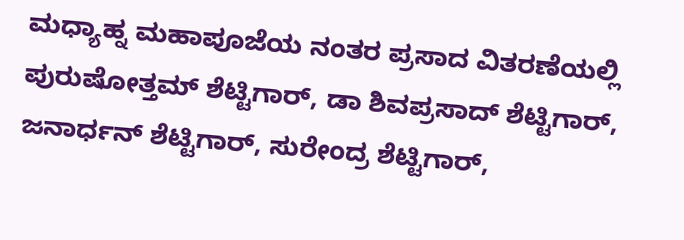ಮಧ್ಯಾಹ್ನ ಮಹಾಪೂಜೆಯ ನಂತರ ಪ್ರಸಾದ ವಿತರಣೆಯಲ್ಲಿ ಪುರುಷೋತ್ತಮ್ ಶೆಟ್ಟಿಗಾರ್, ಡಾ ಶಿವಪ್ರಸಾದ್ ಶೆಟ್ಟಿಗಾರ್, ಜನಾರ್ಧನ್ ಶೆಟ್ಟಿಗಾರ್, ಸುರೇಂದ್ರ ಶೆಟ್ಟಿಗಾರ್,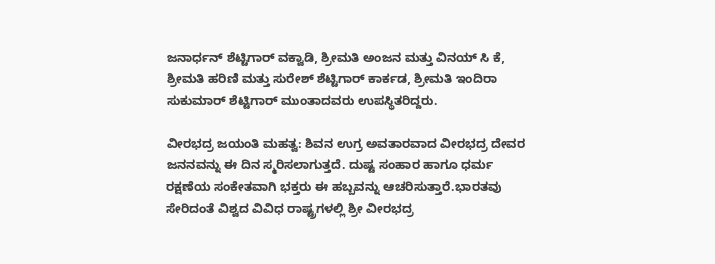ಜನಾರ್ಧನ್ ಶೆಟ್ಟಿಗಾರ್ ವಕ್ವಾಡಿ, ಶ್ರೀಮತಿ ಅಂಜನ ಮತ್ತು ವಿನಯ್ ಸಿ ಕೆ, ಶ್ರೀಮತಿ ಹರಿಣಿ ಮತ್ತು ಸುರೇಶ್ ಶೆಟ್ಟಿಗಾರ್ ಕಾರ್ಕಡ, ಶ್ರೀಮತಿ ಇಂದಿರಾ ಸುಕುಮಾರ್ ಶೆಟ್ಟಿಗಾರ್ ಮುಂತಾದವರು ಉಪಸ್ಥಿತರಿದ್ದರು.

ವೀರಭದ್ರ ಜಯಂತಿ ಮಹತ್ವ: ಶಿವನ ಉಗ್ರ ಅವತಾರವಾದ ವೀರಭದ್ರ ದೇವರ ಜನನವನ್ನು ಈ ದಿನ ಸ್ಮರಿಸಲಾಗುತ್ತದೆ. ದುಷ್ಟ ಸಂಹಾರ ಹಾಗೂ ಧರ್ಮ ರಕ್ಷಣೆಯ ಸಂಕೇತವಾಗಿ ಭಕ್ತರು ಈ ಹಬ್ಬವನ್ನು ಆಚರಿಸುತ್ತಾರೆ.ಭಾರತವು ಸೇರಿದಂತೆ ವಿಶ್ವದ ವಿವಿಧ ರಾಷ್ಟ್ರಗಳಲ್ಲಿ ಶ್ರೀ ವೀರಭದ್ರ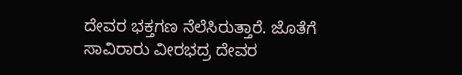ದೇವರ ಭಕ್ತಗಣ ನೆಲೆಸಿರುತ್ತಾರೆ. ಜೊತೆಗೆ ಸಾವಿರಾರು ವೀರಭದ್ರ ದೇವರ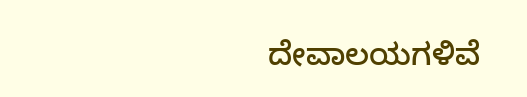ದೇವಾಲಯಗಳಿವೆ